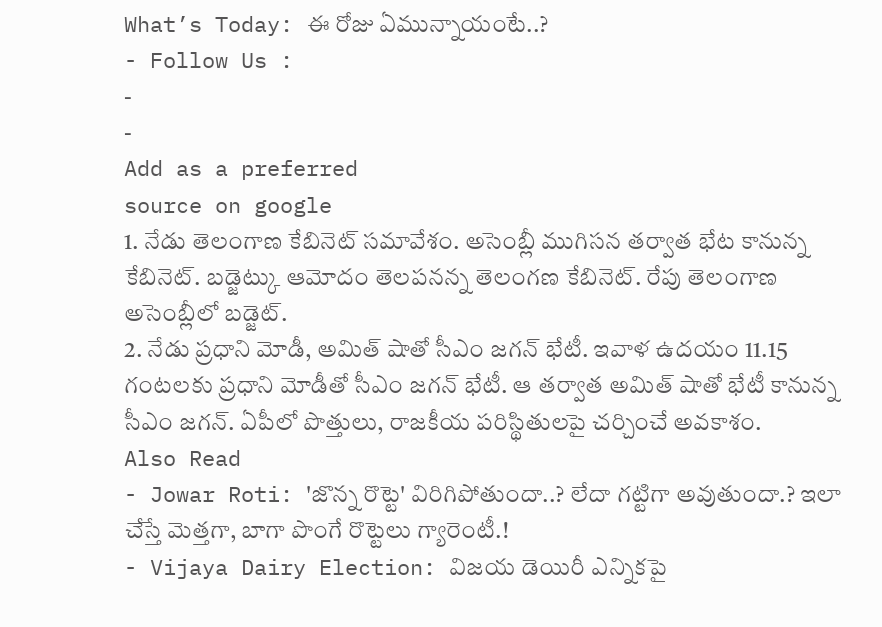What’s Today: ఈ రోజు ఏమున్నాయంటే..?
- Follow Us :
-
-
Add as a preferred
source on google
1. నేడు తెలంగాణ కేబినెట్ సమావేశం. అసెంబ్లీ ముగిసన తర్వాత భేట కానున్న కేబినెట్. బడ్జెట్కు ఆమోదం తెలపనన్న తెలంగణ కేబినెట్. రేపు తెలంగాణ అసెంబ్లీలో బడ్జెట్.
2. నేడు ప్రధాని మోడీ, అమిత్ షాతో సీఎం జగన్ భేటీ. ఇవాళ ఉదయం 11.15 గంటలకు ప్రధాని మోడీతో సీఎం జగన్ భేటీ. ఆ తర్వాత అమిత్ షాతో భేటీ కానున్న సీఎం జగన్. ఏపీలో పొత్తులు, రాజకీయ పరిస్థితులపై చర్చించే అవకాశం.
Also Read
- Jowar Roti: 'జొన్న రొట్టె' విరిగిపోతుందా..? లేదా గట్టిగా అవుతుందా.? ఇలా చేస్తే మెత్తగా, బాగా పొంగే రొట్టెలు గ్యారెంటీ.!
- Vijaya Dairy Election: విజయ డెయిరీ ఎన్నికపై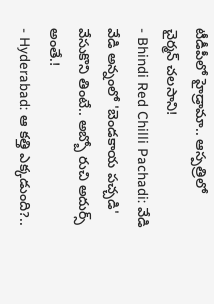టీడీపీలో హైడ్రామా.. ఆస్పత్రిలో చైర్మన్ చలసాని!
- Bhindi Red Chilli Pachadi: వేడి వేడి అన్నంలో 'బెండకాయ పచ్చడి' వేసుకొని తింటే.. అబ్బో రుచి అదుర్స్ అంతే.!
- Hyderabad: ఆ కత్తి ఎక్కడుంది?..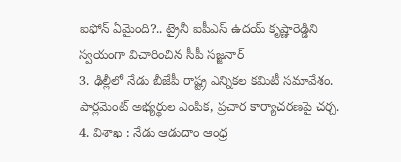ఐఫోన్ ఏమైంది?.. ట్రైనీ ఐపీఎస్ ఉదయ్ కృష్ణారెడ్డిని స్వయంగా విచారించిన సీపీ సజ్జనార్
3. ఢిల్లీలో నేడు బీజేపీ రాష్ట్ర ఎన్నికల కమిటీ సమావేశం. పార్లమెంట్ అభ్యర్థుల ఎంపిక, ప్రచార కార్యాచరణపై చర్చ.
4. విశాఖ : నేడు ఆడుదాం ఆంధ్ర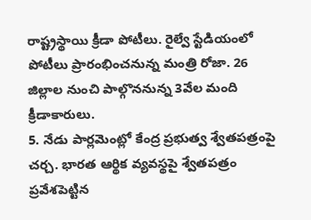రాష్ట్రస్థాయి క్రీడా పోటీలు. రైల్వే స్టేడియంలో పోటీలు ప్రారంభించనున్న మంత్రి రోజా. 26 జిల్లాల నుంచి పాల్గొననున్న 3వేల మంది క్రీడాకారులు.
5. నేడు పార్లమెంట్లో కేంద్ర ప్రభుత్వ శ్వేతపత్రంపై చర్చ. భారత ఆర్థిక వ్యవస్థపై శ్వేతపత్రం ప్రవేశపెట్టిన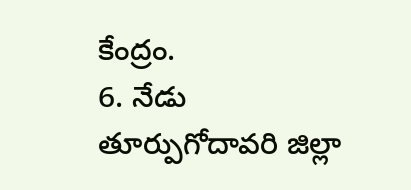కేంద్రం.
6. నేడు తూర్పుగోదావరి జిల్లా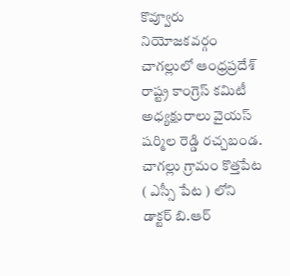కొవ్వూరు నియోజకవర్గం చాగల్లులో ఆంధ్రప్రదేశ్ రాష్ట్ర కాంగ్రెస్ కమిటీ అధ్యక్షురాలు వైయస్ షర్మిల రెడ్డి రచ్చబండ. చాగల్లు గ్రామం కొత్తపేట ( ఎస్సీ పేట ) లోని డాక్టర్ బి.ఆర్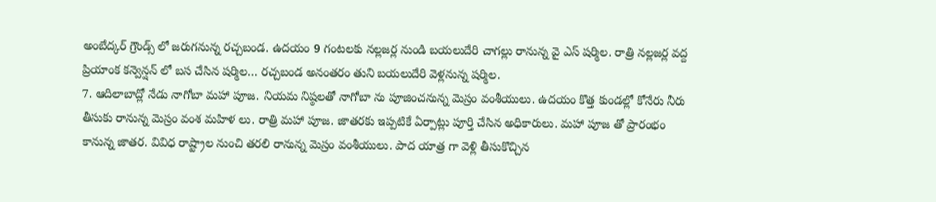అంబేద్కర్ గ్రౌండ్స్ లో జరుగనున్న రచ్చబండ. ఉదయం 9 గంటలకు నల్లజర్ల నుండి బయలుదేరి చాగల్లు రానున్న వై ఎస్ షర్మిల. రాత్రి నల్లజర్ల వద్ద ప్రియాంక కన్వెన్షన్ లో బస చేసిన షర్మిల… రచ్చబండ అనంతరం తుని బయలుదేరి వెళ్లనున్న షర్మిల.
7. ఆదిలాబాద్లో నేడు నాగోబా మహా పూజ. నియమ నిష్ఠలతో నాగోబా ను పూజించనున్న మెస్రం వంశీయులు. ఉదయం కొత్త కుండల్లో కోనేరు నీరు తీసుకు రానున్న మెస్రం వంశ మహిళ లు. రాత్రి మహా పూజ. జాతరకు ఇప్పటికే ఏర్పాట్లు పూర్తి చేసిన అధికారులు. మహా పూజ తో ప్రారంభం కానున్న జాతర. వివిధ రాష్ట్రాల నుంచి తరలి రానున్న మెస్రం వంశీయులు. పాద యాత్ర గా వెళ్లి తీసుకొచ్చిన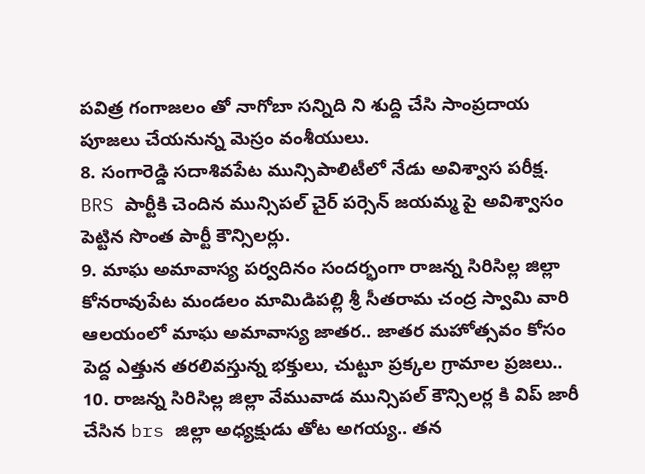పవిత్ర గంగాజలం తో నాగోబా సన్నిది ని శుద్ది చేసి సాంప్రదాయ పూజలు చేయనున్న మెస్రం వంశీయులు.
8. సంగారెడ్డి సదాశివపేట మున్సిపాలిటీలో నేడు అవిశ్వాస పరీక్ష. BRS పార్టీకి చెందిన మున్సిపల్ చైర్ పర్సెన్ జయమ్మ పై అవిశ్వాసం పెట్టిన సొంత పార్టీ కౌన్సిలర్లు.
9. మాఘ అమావాస్య పర్వదినం సందర్భంగా రాజన్న సిరిసిల్ల జిల్లా కోనరావుపేట మండలం మామిడిపల్లి శ్రీ సీతరామ చంద్ర స్వామి వారి ఆలయంలో మాఘ అమావాస్య జాతర.. జాతర మహోత్సవం కోసం పెద్ద ఎత్తున తరలివస్తున్న భక్తులు, చుట్టూ ప్రక్కల గ్రామాల ప్రజలు..
10. రాజన్న సిరిసిల్ల జిల్లా వేమువాడ మున్సిపల్ కౌన్సిలర్ల కి విప్ జారీ చేసిన brs జిల్లా అధ్యక్షుడు తోట అగయ్య.. తన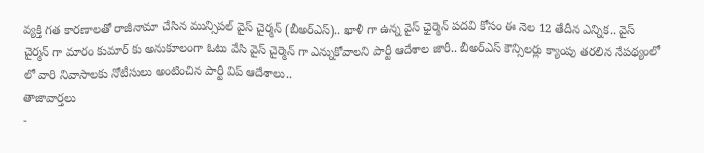వ్యక్తి గత కారణాలతో రాజీనామా చేసిన మున్సిపల్ వైస్ చైర్మన్ (బీఅర్ఎస్).. ఖాళీ గా ఉన్న వైస్ ఛైర్మెన్ పదవి కోసం ఈ నెల 12 తేదీన ఎన్నిక.. వైస్ చైర్మన్ గా మారం కుమార్ కు అనుకూలంగా ఓటు వేసి వైస్ చైర్మెన్ గా ఎన్నుకోవాలని పార్టీ ఆదేశాల జారీ.. బీఅర్ఎస్ కౌన్సిలర్లు క్యాంపు తరలిన నేపథ్యంలో లో వారి నివాసాలకు నోటీసులు అంటించిన పార్టీ విప్ ఆదేశాలు..
తాజావార్తలు
-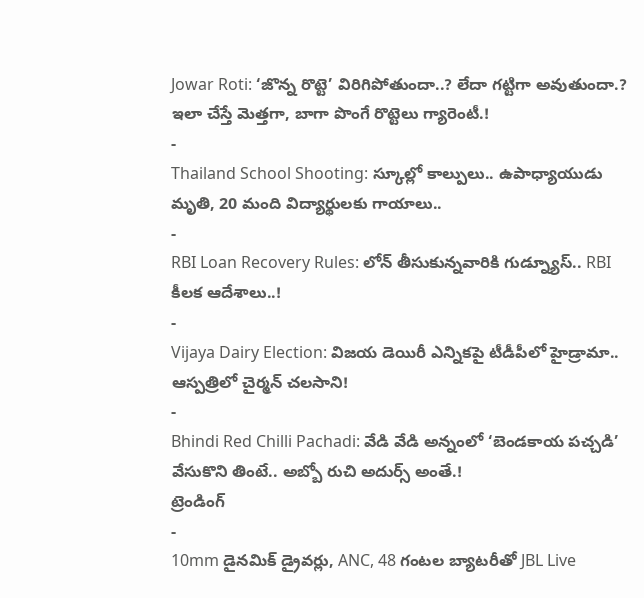Jowar Roti: ‘జొన్న రొట్టె’ విరిగిపోతుందా..? లేదా గట్టిగా అవుతుందా.? ఇలా చేస్తే మెత్తగా, బాగా పొంగే రొట్టెలు గ్యారెంటీ.!
-
Thailand School Shooting: స్కూల్లో కాల్పులు.. ఉపాధ్యాయుడు మృతి, 20 మంది విద్యార్థులకు గాయాలు..
-
RBI Loan Recovery Rules: లోన్ తీసుకున్నవారికి గుడ్న్యూస్.. RBI కీలక ఆదేశాలు..!
-
Vijaya Dairy Election: విజయ డెయిరీ ఎన్నికపై టీడీపీలో హైడ్రామా.. ఆస్పత్రిలో చైర్మన్ చలసాని!
-
Bhindi Red Chilli Pachadi: వేడి వేడి అన్నంలో ‘బెండకాయ పచ్చడి’ వేసుకొని తింటే.. అబ్బో రుచి అదుర్స్ అంతే.!
ట్రెండింగ్
-
10mm డైనమిక్ డ్రైవర్లు, ANC, 48 గంటల బ్యాటరీతో JBL Live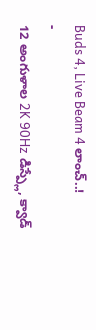Buds 4, Live Beam 4 లాంచ్..!
-
12 అంగుళాల 2K 90Hz డిస్ప్లే, క్వాడ్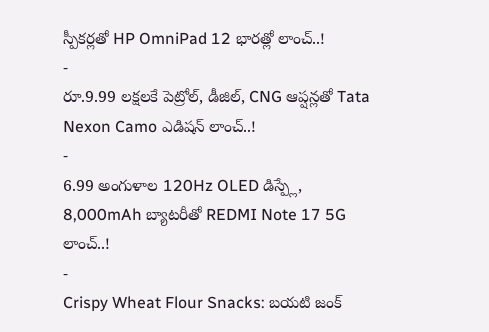స్పీకర్లతో HP OmniPad 12 భారత్లో లాంచ్..!
-
రూ.9.99 లక్షలకే పెట్రోల్, డీజిల్, CNG ఆప్షన్లతో Tata Nexon Camo ఎడిషన్ లాంచ్..!
-
6.99 అంగుళాల 120Hz OLED డిస్ప్లే, 8,000mAh బ్యాటరీతో REDMI Note 17 5G లాంచ్..!
-
Crispy Wheat Flour Snacks: బయటి జంక్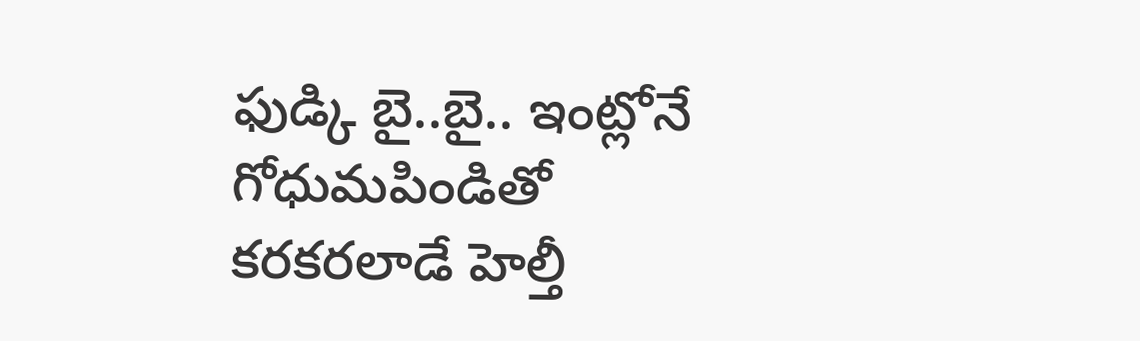ఫుడ్కి బై..బై.. ఇంట్లోనే గోధుమపిండితో కరకరలాడే హెల్తీ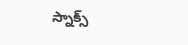స్నాక్స్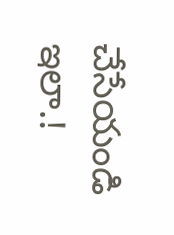చేసేయండి ఇలా.!